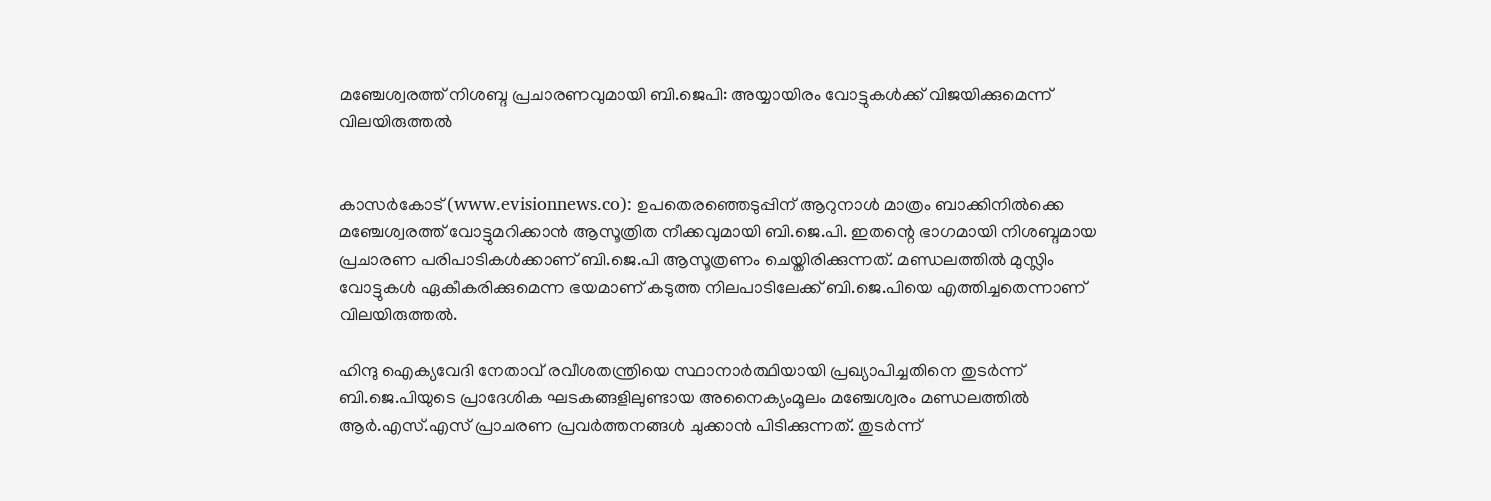മഞ്ചേശ്വരത്ത് നിശബ്ദ പ്രചാരണവുമായി ബി.ജെപി: അയ്യായിരം വോട്ടുകള്‍ക്ക് വിജയിക്കുമെന്ന് വിലയിരുത്തല്‍


കാസര്‍കോട് (www.evisionnews.co): ഉപതെരഞ്ഞെടുപ്പിന് ആറുനാള്‍ മാത്രം ബാക്കിനില്‍ക്കെ മഞ്ചേശ്വരത്ത് വോട്ടുമറിക്കാന്‍ ആസൂത്രിത നീക്കവുമായി ബി.ജെ.പി. ഇതന്റെ ഭാഗമായി നിശബ്ദമായ പ്രചാരണ പരിപാടികള്‍ക്കാണ് ബി.ജെ.പി ആസൂത്രണം ചെയ്തിരിക്കുന്നത്. മണ്ഡലത്തില്‍ മുസ്ലിം വോട്ടുകള്‍ ഏകീകരിക്കുമെന്ന ഭയമാണ് കടുത്ത നിലപാടിലേക്ക് ബി.ജെ.പിയെ എത്തിച്ചതെന്നാണ് വിലയിരുത്തല്‍.

ഹിന്ദു ഐക്യവേദി നേതാവ് രവീശതന്ത്രിയെ സ്ഥാനാര്‍ത്ഥിയായി പ്രഖ്യാപിച്ചതിനെ തുടര്‍ന്ന് ബി.ജെ.പിയുടെ പ്രാദേശിക ഘടകങ്ങളിലുണ്ടായ അനൈക്യംമൂലം മഞ്ചേശ്വരം മണ്ഡലത്തില്‍ ആര്‍.എസ്.എസ് പ്രാചരണ പ്രവര്‍ത്തനങ്ങള്‍ ചുക്കാന്‍ പിടിക്കുന്നത്. തുടര്‍ന്ന്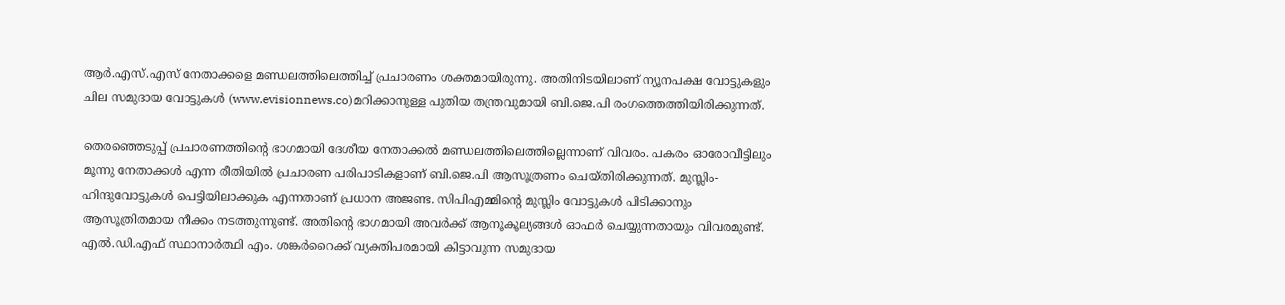ആര്‍.എസ്.എസ് നേതാക്കളെ മണ്ഡലത്തിലെത്തിച്ച് പ്രചാരണം ശക്തമായിരുന്നു. അതിനിടയിലാണ് ന്യൂനപക്ഷ വോട്ടുകളും ചില സമുദായ വോട്ടുകള്‍ (www.evisionnews.co)മറിക്കാനുള്ള പുതിയ തന്ത്രവുമായി ബി.ജെ.പി രംഗത്തെത്തിയിരിക്കുന്നത്.

തെരഞ്ഞെടുപ്പ് പ്രചാരണത്തിന്റെ ഭാഗമായി ദേശീയ നേതാക്കല്‍ മണ്ഡലത്തിലെത്തില്ലെന്നാണ് വിവരം. പകരം ഓരോവീട്ടിലും മൂന്നു നേതാക്കള്‍ എന്ന രീതിയില്‍ പ്രചാരണ പരിപാടികളാണ് ബി.ജെ.പി ആസൂത്രണം ചെയ്തിരിക്കുന്നത്. മുസ്ലിം- ഹിന്ദുവോട്ടുകള്‍ പെട്ടിയിലാക്കുക എന്നതാണ് പ്രധാന അജണ്ട. സിപിഎമ്മിന്റെ മുസ്ലിം വോട്ടുകള്‍ പിടിക്കാനും ആസൂത്രിതമായ നീക്കം നടത്തുന്നുണ്ട്. അതിന്റെ ഭാഗമായി അവര്‍ക്ക് ആനൂകൂല്യങ്ങള്‍ ഓഫര്‍ ചെയ്യുന്നതായും വിവരമുണ്ട്. എല്‍.ഡി.എഫ് സ്ഥാനാര്‍ത്ഥി എം. ശങ്കര്‍റൈക്ക് വ്യക്തിപരമായി കിട്ടാവുന്ന സമുദായ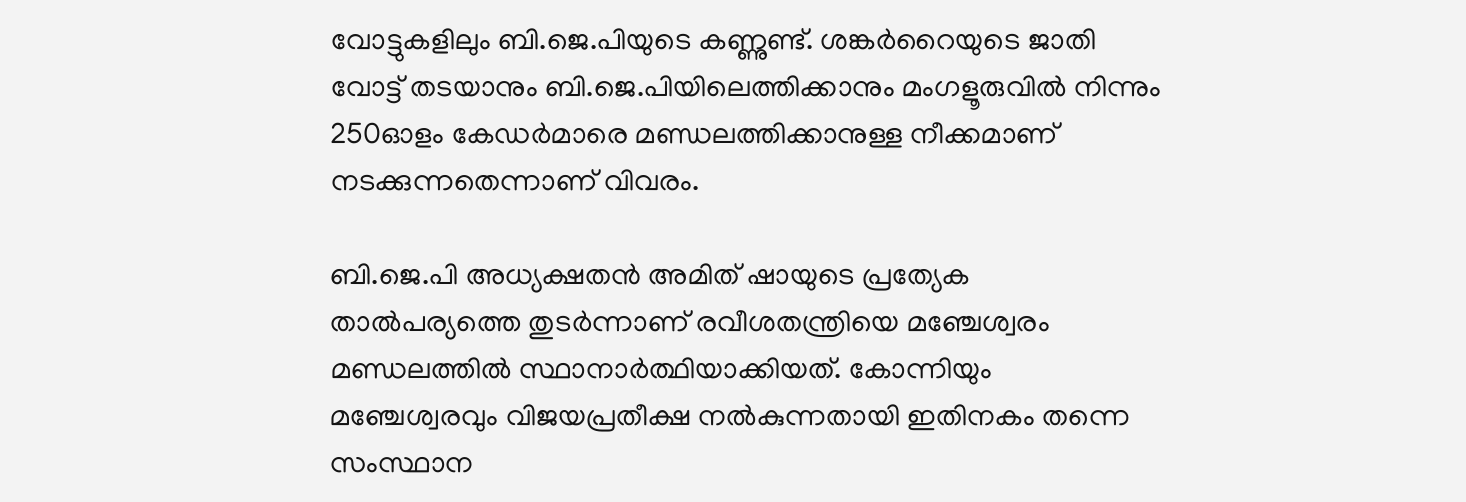വോട്ടുകളിലും ബി.ജെ.പിയുടെ കണ്ണുണ്ട്. ശങ്കര്‍റൈയുടെ ജാതി വോട്ട് തടയാനും ബി.ജെ.പിയിലെത്തിക്കാനും മംഗളൂരുവില്‍ നിന്നും 250ഓളം കേഡര്‍മാരെ മണ്ഡലത്തിക്കാനുള്ള നീക്കമാണ് നടക്കുന്നതെന്നാണ് വിവരം.

ബി.ജെ.പി അധ്യക്ഷതന്‍ അമിത് ഷായുടെ പ്രത്യേക താല്‍പര്യത്തെ തുടര്‍ന്നാണ് രവീശതന്ത്രിയെ മഞ്ചേശ്വരം മണ്ഡലത്തില്‍ സ്ഥാനാര്‍ത്ഥിയാക്കിയത്. കോന്നിയും മഞ്ചേശ്വരവും വിജയപ്രതീക്ഷ നല്‍കുന്നതായി ഇതിനകം തന്നെ സംസ്ഥാന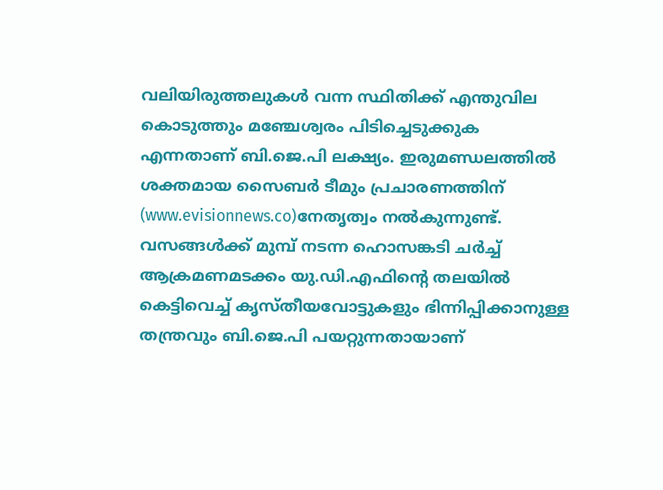വലിയിരുത്തലുകള്‍ വന്ന സ്ഥിതിക്ക് എന്തുവില കൊടുത്തും മഞ്ചേശ്വരം പിടിച്ചെടുക്കുക എന്നതാണ് ബി.ജെ.പി ലക്ഷ്യം. ഇരുമണ്ഡലത്തില്‍ ശക്തമായ സൈബര്‍ ടീമും പ്രചാരണത്തിന് (www.evisionnews.co)നേതൃത്വം നല്‍കുന്നുണ്ട്. വസങ്ങള്‍ക്ക് മുമ്പ് നടന്ന ഹൊസങ്കടി ചര്‍ച്ച് ആക്രമണമടക്കം യു.ഡി.എഫിന്റെ തലയില്‍ കെട്ടിവെച്ച് കൃസ്തീയവോട്ടുകളും ഭിന്നിപ്പിക്കാനുള്ള തന്ത്രവും ബി.ജെ.പി പയറ്റുന്നതായാണ്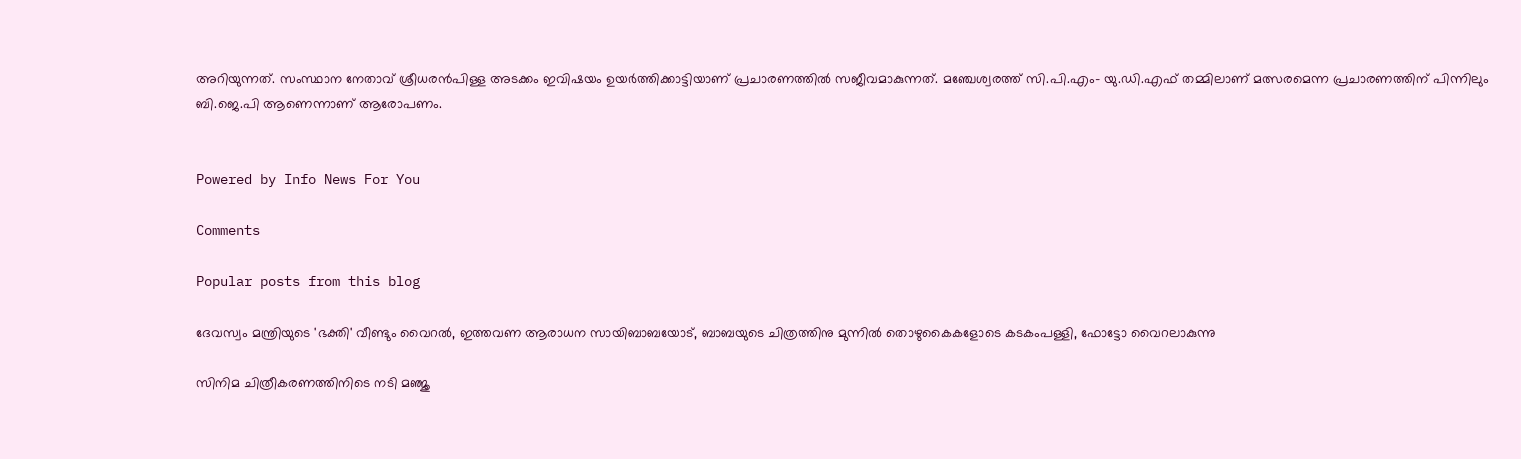അറിയുന്നത്. സംസ്ഥാന നേതാവ് ശ്രീധരന്‍പിള്ള അടക്കം ഇവിഷയം ഉയര്‍ത്തിക്കാട്ടിയാണ് പ്രചാരണത്തില്‍ സജീവമാകുന്നത്. മഞ്ചേശ്വരത്ത് സി.പി.എം- യു.ഡി.എഫ് തമ്മിലാണ് മത്സരമെന്ന പ്രചാരണത്തിന് പിന്നിലും ബി.ജെ.പി ആണെന്നാണ് ആരോപണം.


Powered by Info News For You

Comments

Popular posts from this blog

ദേവസ്വം മന്ത്രിയുടെ 'ഭക്തി' വീണ്ടും വൈറല്‍, ഇത്തവണ ആരാധന സായിബാബയോട്, ബാബയുടെ ചിത്രത്തിനു മുന്നില്‍ തൊഴുകൈകളോടെ കടകംപള്ളി, ഫോട്ടോ വൈറലാകുന്നു

സിനിമ ചിത്രീകരണത്തിനിടെ നടി മഞ്ജു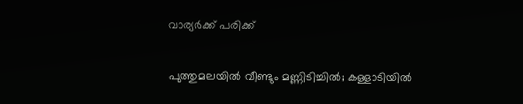വാര്യര്‍ക്ക് പരിക്ക്

പുത്തുമലയില്‍ വീണ്ടും മണ്ണിടിച്ചില്‍; കള്ളാടിയില്‍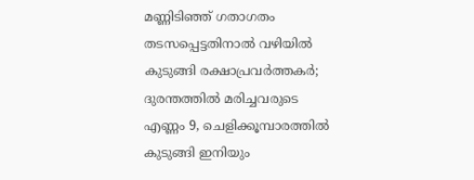മണ്ണിടിഞ്ഞ് ഗതാഗതം തടസപ്പെട്ടതിനാല്‍ വഴിയില്‍ കുടുങ്ങി രക്ഷാപ്രവര്‍ത്തകര്‍; ദുരന്തത്തില്‍ മരിച്ചവരുടെ എണ്ണം 9, ചെളിക്കൂമ്പാരത്തില്‍ കുടുങ്ങി ഇനിയും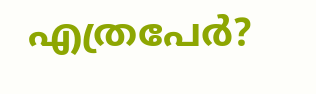എത്രപേര്‍?